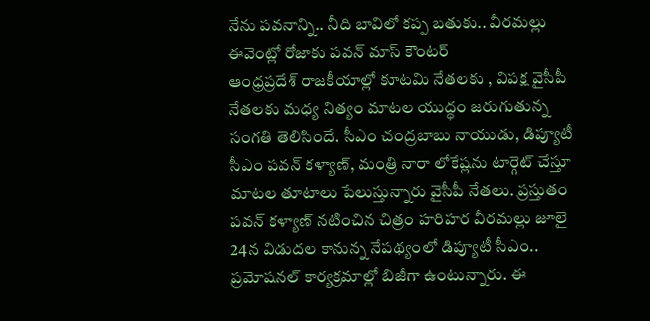నేను పవనాన్ని.. నీది బావిలో కప్ప బతుకు.. వీరమల్లు ఈవెంట్లో రోజాకు పవన్ మాస్ కౌంటర్
ఆంధ్రప్రదేశ్ రాజకీయాల్లో కూటమి నేతలకు , విపక్ష వైసీపీ నేతలకు మధ్య నిత్యం మాటల యుద్ధం జరుగుతున్న సంగతి తెలిసిందే. సీఎం చంద్రబాబు నాయుడు, డిప్యూటీ సీఎం పవన్ కళ్యాణ్, మంత్రి నారా లోకేష్లను టార్గెట్ చేస్తూ మాటల తూటాలు పేలుస్తున్నారు వైసీపీ నేతలు. ప్రస్తుతం పవన్ కళ్యాణ్ నటించిన చిత్రం హరిహర వీరమల్లు జూలై 24న విడుదల కానున్న నేపథ్యంలో డిప్యూటీ సీఎం.. ప్రమోషనల్ కార్యక్రమాల్లో బిజీగా ఉంటున్నారు. ఈ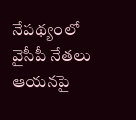నేపథ్యంలో వైసీపీ నేతలు ఆయనపై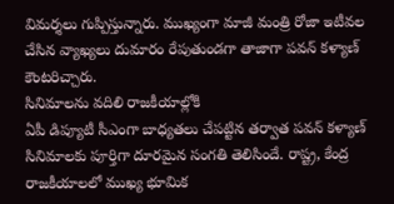విమర్శలు గుప్పిస్తున్నారు. ముఖ్యంగా మాజీ మంత్రి రోజా ఇటీవల చేసిన వ్యాఖ్యలు దుమారం రేపుతుండగా తాజాగా పవన్ కళ్యాణ్ కౌంటరిచ్చారు.
సినిమాలను వదిలి రాజకీయాల్లోకి
ఏపీ డిప్యూటీ సీఎంగా బాధ్యతలు చేపట్టిన తర్వాత పవన్ కళ్యాణ్ సినిమాలకు పూర్తిగా దూరమైన సంగతి తెలిసిందే. రాష్ట్ర, కేంద్ర రాజకీయాలలో ముఖ్య భూమిక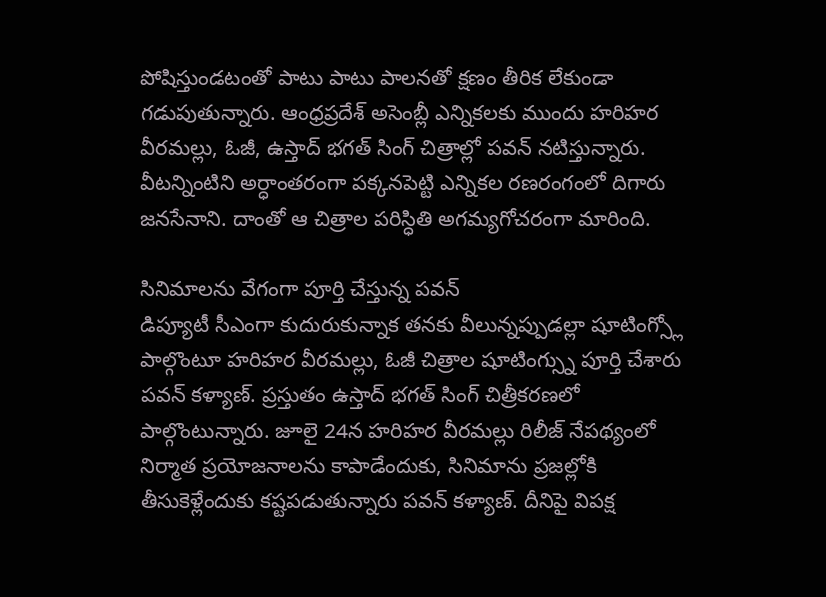పోషిస్తుండటంతో పాటు పాటు పాలనతో క్షణం తీరిక లేకుండా గడుపుతున్నారు. ఆంధ్రప్రదేశ్ అసెంబ్లీ ఎన్నికలకు ముందు హరిహర వీరమల్లు, ఓజీ, ఉస్తాద్ భగత్ సింగ్ చిత్రాల్లో పవన్ నటిస్తున్నారు. వీటన్నింటిని అర్ధాంతరంగా పక్కనపెట్టి ఎన్నికల రణరంగంలో దిగారు జనసేనాని. దాంతో ఆ చిత్రాల పరిస్ధితి అగమ్యగోచరంగా మారింది.

సినిమాలను వేగంగా పూర్తి చేస్తున్న పవన్
డిప్యూటీ సీఎంగా కుదురుకున్నాక తనకు వీలున్నప్పుడల్లా షూటింగ్స్లో పాల్గొంటూ హరిహర వీరమల్లు, ఓజీ చిత్రాల షూటింగ్స్ను పూర్తి చేశారు పవన్ కళ్యాణ్. ప్రస్తుతం ఉస్తాద్ భగత్ సింగ్ చిత్రీకరణలో పాల్గొంటున్నారు. జూలై 24న హరిహర వీరమల్లు రిలీజ్ నేపథ్యంలో నిర్మాత ప్రయోజనాలను కాపాడేందుకు, సినిమాను ప్రజల్లోకి తీసుకెళ్లేందుకు కష్టపడుతున్నారు పవన్ కళ్యాణ్. దీనిపై విపక్ష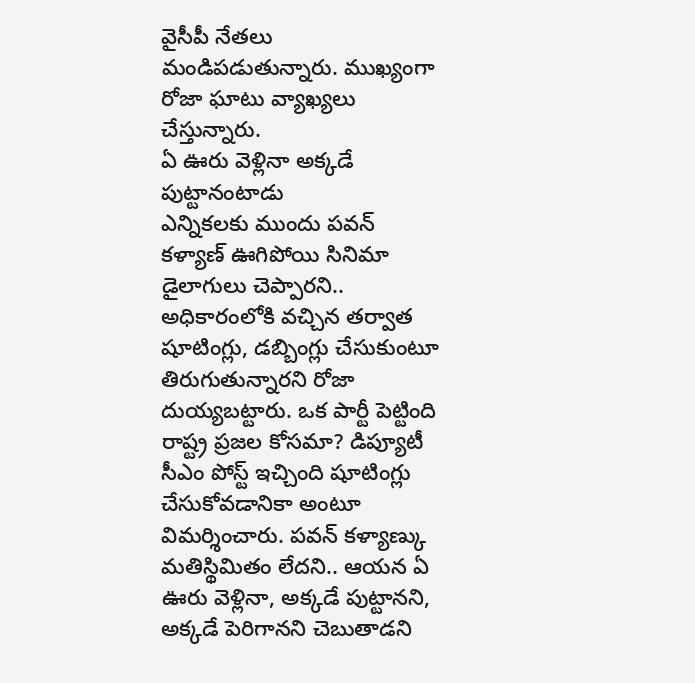వైసీపీ నేతలు మండిపడుతున్నారు. ముఖ్యంగా రోజా ఘాటు వ్యాఖ్యలు చేస్తున్నారు.
ఏ ఊరు వెళ్లినా అక్కడే పుట్టానంటాడు
ఎన్నికలకు ముందు పవన్ కళ్యాణ్ ఊగిపోయి సినిమా డైలాగులు చెప్పారని.. అధికారంలోకి వచ్చిన తర్వాత షూటింగ్లు, డబ్బింగ్లు చేసుకుంటూ తిరుగుతున్నారని రోజా దుయ్యబట్టారు. ఒక పార్టీ పెట్టింది రాష్ట్ర ప్రజల కోసమా? డిప్యూటీ సీఎం పోస్ట్ ఇచ్చింది షూటింగ్లు చేసుకోవడానికా అంటూ విమర్శించారు. పవన్ కళ్యాణ్కు మతిస్థిమితం లేదని.. ఆయన ఏ ఊరు వెళ్లినా, అక్కడే పుట్టానని, అక్కడే పెరిగానని చెబుతాడని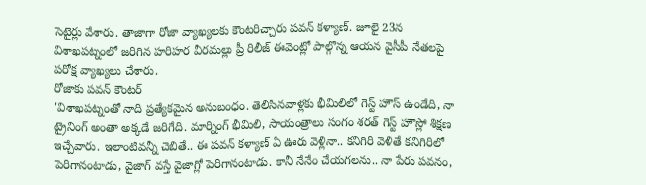సెటైర్లు వేశారు. తాజాగా రోజా వ్యాఖ్యలకు కౌంటరిచ్చారు పవన్ కళ్యాణ్. జూలై 23న విశాఖపట్నంలో జరిగిన హరిహర వీరమల్లు ప్రీ రిలీజ్ ఈవెంట్లో పాల్గొన్న ఆయన వైసీపీ నేతలపై పరోక్ష వ్యాఖ్యలు చేశారు.
రోజాకు పవన్ కౌంటర్
'విశాఖపట్నంతో నాది ప్రత్యేకమైన అనుబంధం. తెలిసినవాళ్లకు భీమిలిలో గెస్ట్ హౌస్ ఉండేది, నా ట్రైనింగ్ అంతా అక్కడే జరిగేది. మార్నింగ్ భీమిలి, సాయంత్రాలు సంగం శరత్ గెస్ట్ హౌస్లో శిక్షణ ఇచ్చేవారు. ఇలాంటివన్నీ చెబితే.. ఈ పవన్ కళ్యాణ్ ఏ ఊరు వెళ్లినా.. కనిగిరి వెళితే కనిగిరిలో పెరిగానంటాడు, వైజాగ్ వస్తే వైజాగ్లో పెరిగానంటాడు. కానీ నేనేం చేయగలను.. నా పేరు పవనం,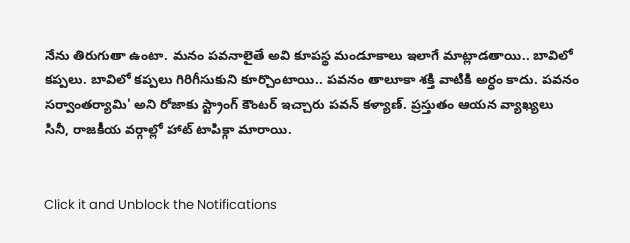నేను తిరుగుతా ఉంటా. మనం పవనాలైతే అవి కూపస్థ మండూకాలు ఇలాగే మాట్లాడతాయి.. బావిలో కప్పలు. బావిలో కప్పలు గిరిగీసుకుని కూర్చొంటాయి.. పవనం తాలూకా శక్తి వాటికి అర్ధం కాదు. పవనం సర్వాంతర్యామి' అని రోజాకు స్ట్రాంగ్ కౌంటర్ ఇచ్చారు పవన్ కళ్యాణ్. ప్రస్తుతం ఆయన వ్యాఖ్యలు సినీ, రాజకీయ వర్గాల్లో హాట్ టాపిక్గా మారాయి.


Click it and Unblock the Notifications